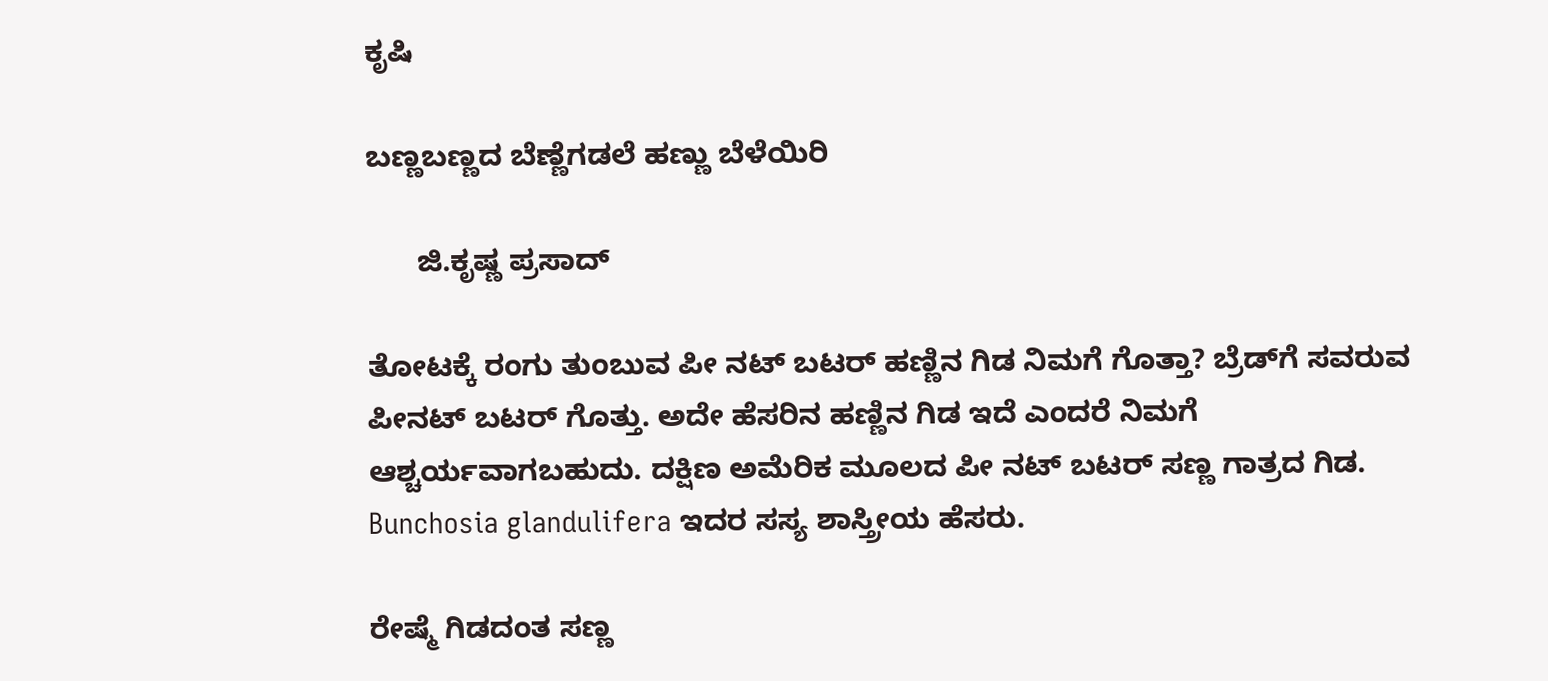ಕೃಷಿ

ಬಣ್ಣಬಣ್ಣದ ಬೆಣ್ಣೆಗಡಲೆ ಹಣ್ಣು ಬೆಳೆಯಿರಿ

      ಜಿ.ಕೃಷ್ಣ ಪ್ರಸಾದ್

ತೋಟಕ್ಕೆ ರಂಗು ತುಂಬುವ ಪೀ ನಟ್ ಬಟರ್ ಹಣ್ಣಿನ ಗಿಡ ನಿಮಗೆ ಗೊತ್ತಾ? ಬ್ರೆಡ್‌ಗೆ ಸವರುವ ಪೀನಟ್ ಬಟರ್ ಗೊತ್ತು. ಅದೇ ಹೆಸರಿನ ಹಣ್ಣಿನ ಗಿಡ ಇದೆ ಎಂದರೆ ನಿಮಗೆ ಆಶ್ಚರ್ಯವಾಗಬಹುದು. ದಕ್ಷಿಣ ಅಮೆರಿಕ ಮೂಲದ ಪೀ ನಟ್ ಬಟರ್ ಸಣ್ಣ ಗಾತ್ರದ ಗಿಡ. Bunchosia glandulifera ಇದರ ಸಸ್ಯ ಶಾಸ್ತ್ರೀಯ ಹೆಸರು.

ರೇಷ್ಮೆ ಗಿಡದಂತ ಸಣ್ಣ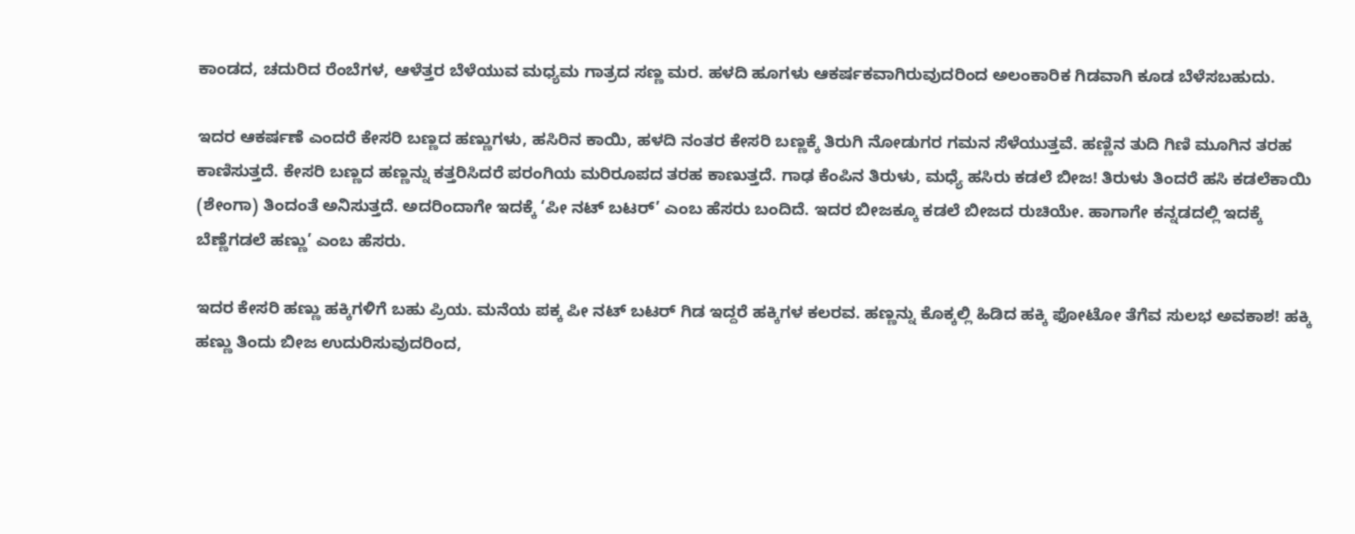ಕಾಂಡದ, ಚದುರಿದ ರೆಂಬೆಗಳ, ಆಳೆತ್ತರ ಬೆಳೆಯುವ ಮಧ್ಯಮ ಗಾತ್ರದ ಸಣ್ಣ ಮರ. ಹಳದಿ ಹೂಗಳು ಆಕರ್ಷಕವಾಗಿರುವುದರಿಂದ ಅಲಂಕಾರಿಕ ಗಿಡವಾಗಿ ಕೂಡ ಬೆಳೆಸಬಹುದು.

ಇದರ ಆಕರ್ಷಣೆ ಎಂದರೆ ಕೇಸರಿ ಬಣ್ಣದ ಹಣ್ಣುಗಳು, ಹಸಿರಿನ ಕಾಯಿ, ಹಳದಿ ನಂತರ ಕೇಸರಿ ಬಣ್ಣಕ್ಕೆ ತಿರುಗಿ ನೋಡುಗರ ಗಮನ ಸೆಳೆಯುತ್ತವೆ. ಹಣ್ಣಿನ ತುದಿ ಗಿಣಿ ಮೂಗಿನ ತರಹ ಕಾಣಿಸುತ್ತದೆ. ಕೇಸರಿ ಬಣ್ಣದ ಹಣ್ಣನ್ನು ಕತ್ತರಿಸಿದರೆ ಪರಂಗಿಯ ಮರಿರೂಪದ ತರಹ ಕಾಣುತ್ತದೆ. ಗಾಢ ಕೆಂಪಿನ ತಿರುಳು, ಮಧ್ಯೆ ಹಸಿರು ಕಡಲೆ ಬೀಜ! ತಿರುಳು ತಿಂದರೆ ಹಸಿ ಕಡಲೆಕಾಯಿ (ಶೇಂಗಾ) ತಿಂದಂತೆ ಅನಿಸುತ್ತದೆ. ಅದರಿಂದಾಗೇ ಇದಕ್ಕೆ ‘ಪೀ ನಟ್ ಬಟರ್’ ಎಂಬ ಹೆಸರು ಬಂದಿದೆ. ಇದರ ಬೀಜಕ್ಕೂ ಕಡಲೆ ಬೀಜದ ರುಚಿಯೇ. ಹಾಗಾಗೇ ಕನ್ನಡದಲ್ಲಿ ಇದಕ್ಕೆ ಬೆಣ್ಣೆಗಡಲೆ ಹಣ್ಣು’ ಎಂಬ ಹೆಸರು.

ಇದರ ಕೇಸರಿ ಹಣ್ಣು ಹಕ್ಕಿಗಳಿಗೆ ಬಹು ಪ್ರಿಯ. ಮನೆಯ ಪಕ್ಕ ಪೀ ನಟ್ ಬಟರ್ ಗಿಡ ಇದ್ದರೆ ಹಕ್ಕಿಗಳ ಕಲರವ. ಹಣ್ಣನ್ನು ಕೊಕ್ಕಲ್ಲಿ ಹಿಡಿದ ಹಕ್ಕಿ ಫೋಟೋ ತೆಗೆವ ಸುಲಭ ಅವಕಾಶ! ಹಕ್ಕಿ ಹಣ್ಣು ತಿಂದು ಬೀಜ ಉದುರಿಸುವುದರಿಂದ,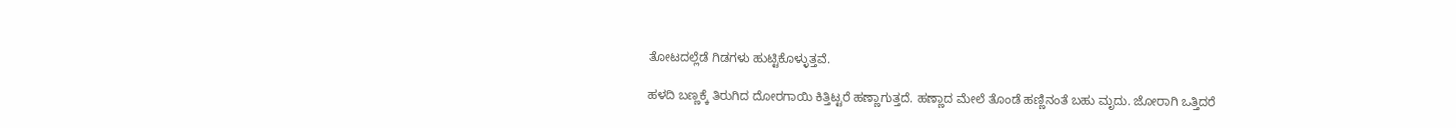ತೋಟದಲ್ಲೆಡೆ ಗಿಡಗಳು ಹುಟ್ಟಿಕೊಳ್ಳುತ್ತವೆ.

ಹಳದಿ ಬಣ್ಣಕ್ಕೆ ತಿರುಗಿದ ದೋರಗಾಯಿ ಕಿತ್ತಿಟ್ಟರೆ ಹಣ್ಣಾಗುತ್ತದೆ. ಹಣ್ಣಾದ ಮೇಲೆ ತೊಂಡೆ ಹಣ್ಣಿನಂತೆ ಬಹು ಮೃದು. ಜೋರಾಗಿ ಒತ್ತಿದರೆ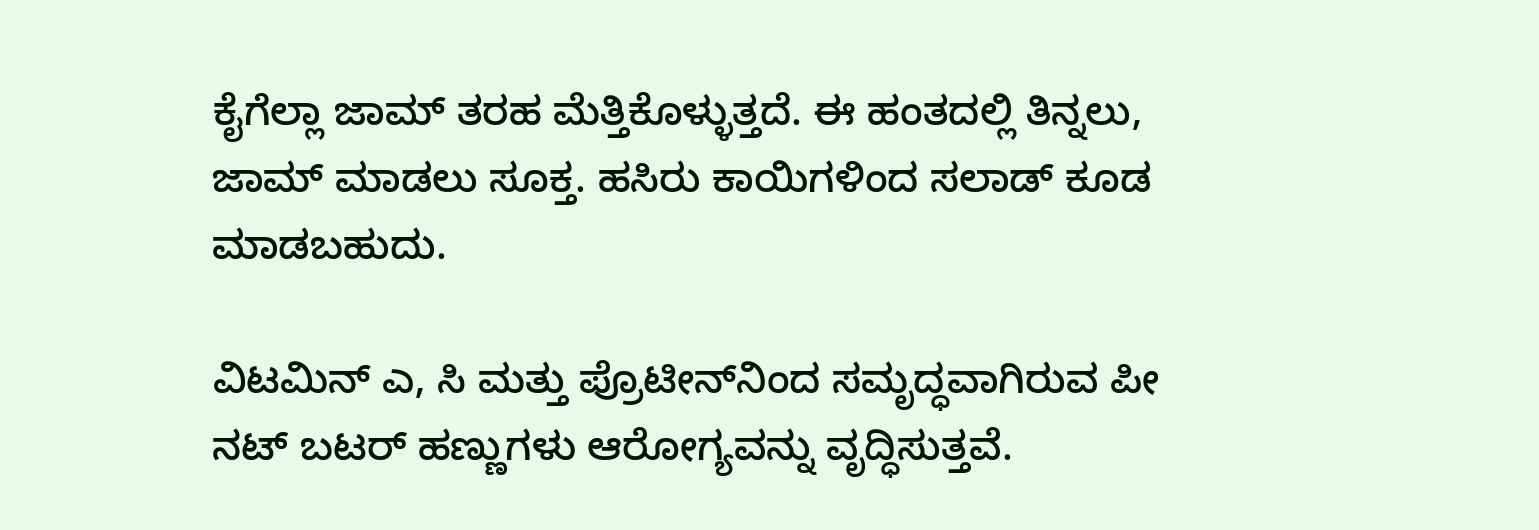ಕೈಗೆಲ್ಲಾ ಜಾಮ್ ತರಹ ಮೆತ್ತಿಕೊಳ್ಳುತ್ತದೆ. ಈ ಹಂತದಲ್ಲಿ ತಿನ್ನಲು, ಜಾಮ್ ಮಾಡಲು ಸೂಕ್ತ. ಹಸಿರು ಕಾಯಿಗಳಿಂದ ಸಲಾಡ್ ಕೂಡ ಮಾಡಬಹುದು.

ವಿಟಮಿನ್ ಎ, ಸಿ ಮತ್ತು ಪ್ರೊಟೀನ್‌ನಿಂದ ಸಮೃದ್ಧವಾಗಿರುವ ಪೀ ನಟ್ ಬಟರ್ ಹಣ್ಣುಗಳು ಆರೋಗ್ಯವನ್ನು ವೃದ್ಧಿಸುತ್ತವೆ.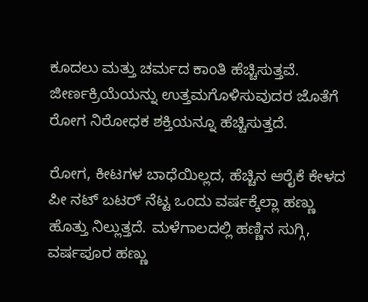ಕೂದಲು ಮತ್ತು ಚರ್ಮದ ಕಾಂತಿ ಹೆಚ್ಚಿಸುತ್ತವೆ. ಜೀರ್ಣಕ್ರಿಯೆಯನ್ನು ಉತ್ತಮಗೊಳಿಸುವುದರ ಜೊತೆಗೆ ರೋಗ ನಿರೋಧಕ ಶಕ್ತಿಯನ್ನೂ ಹೆಚ್ಚಿಸುತ್ತದೆ.

ರೋಗ, ಕೀಟಗಳ ಬಾಧೆಯಿಲ್ಲದ, ಹೆಚ್ಚಿನ ಆರೈಕೆ ಕೇಳದ ಪೀ ನಟ್ ಬಟರ್ ನೆಟ್ಟ ಒಂದು ವರ್ಷಕ್ಕೆಲ್ಲಾ ಹಣ್ಣು ಹೊತ್ತು ನಿಲ್ಲುತ್ತದೆ. ಮಳೆಗಾಲದಲ್ಲಿ ಹಣ್ಣಿನ ಸುಗ್ಗಿ, ವರ್ಷಪೂರ ಹಣ್ಣು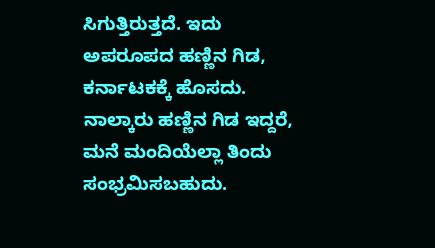ಸಿಗುತ್ತಿರುತ್ತದೆ. ಇದು ಅಪರೂಪದ ಹಣ್ಣಿನ ಗಿಡ, ಕರ್ನಾಟಕಕ್ಕೆ ಹೊಸದು. ನಾಲ್ಕಾರು ಹಣ್ಣಿನ ಗಿಡ ಇದ್ದರೆ, ಮನೆ ಮಂದಿಯೆಲ್ಲಾ ತಿಂದು ಸಂಭ್ರಮಿಸಬಹುದು.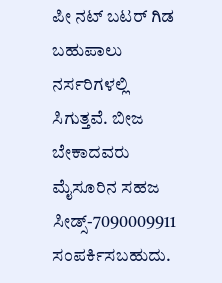ಪೀ ನಟ್ ಬಟರ್ ಗಿಡ ಬಹುಪಾಲು ನರ್ಸರಿಗಳಲ್ಲಿ ಸಿಗುತ್ತವೆ. ಬೀಜ ಬೇಕಾದವರು ಮೈಸೂರಿನ ಸಹಜ ಸೀಡ್ಸ್-7090009911 ಸಂಪರ್ಕಿಸಬಹುದು.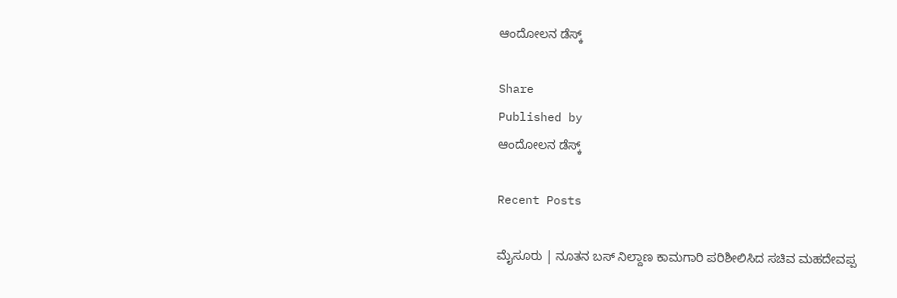ಆಂದೋಲನ ಡೆಸ್ಕ್

Share
Published by
ಆಂದೋಲನ ಡೆಸ್ಕ್

Recent Posts

ಮೈಸೂರು | ನೂತನ ಬಸ್‌ ನಿಲ್ದಾಣ ಕಾಮಗಾರಿ ಪರಿಶೀಲಿಸಿದ ಸಚಿವ ಮಹದೇವಪ್ಪ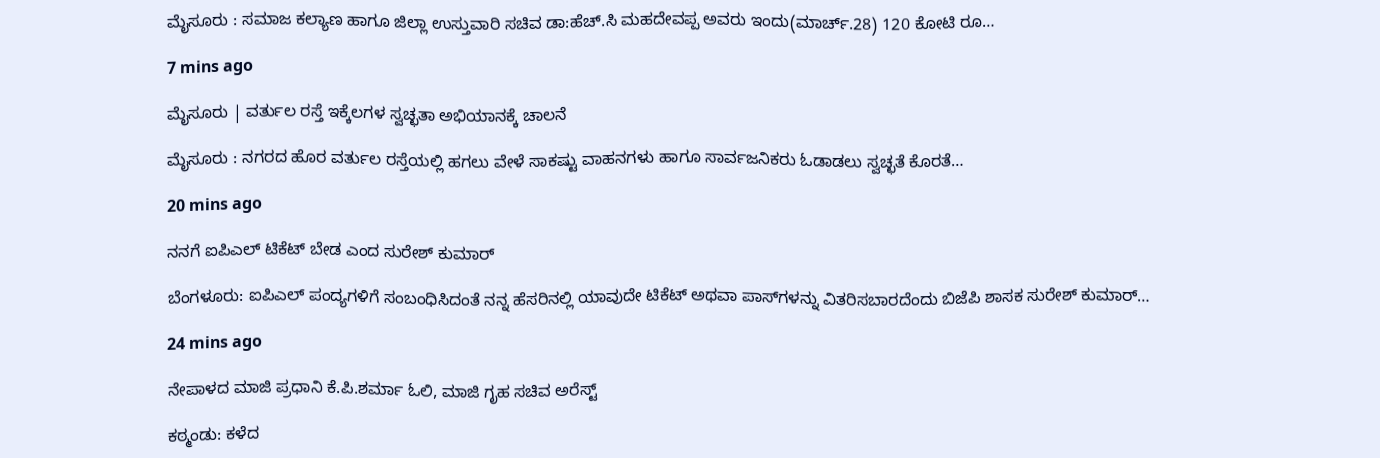ಮೈಸೂರು : ಸಮಾಜ ಕಲ್ಯಾಣ ಹಾಗೂ ಜಿಲ್ಲಾ ಉಸ್ತುವಾರಿ ಸಚಿವ ಡಾ:ಹೆಚ್.ಸಿ ಮಹದೇವಪ್ಪ ಅವರು ಇಂದು(ಮಾರ್ಚ್‌.28) 120 ಕೋಟಿ ರೂ…

7 mins ago

ಮೈಸೂರು | ವರ್ತುಲ ರಸ್ತೆ ಇಕ್ಕೆಲಗಳ ಸ್ವಚ್ಛತಾ ಅಭಿಯಾನಕ್ಕೆ ಚಾಲನೆ

ಮೈಸೂರು : ನಗರದ ಹೊರ ವರ್ತುಲ ರಸ್ತೆಯಲ್ಲಿ ಹಗಲು ವೇಳೆ ಸಾಕಷ್ಟು ವಾಹನಗಳು ಹಾಗೂ ಸಾರ್ವಜನಿಕರು ಓಡಾಡಲು ಸ್ವಚ್ಛತೆ ಕೊರತೆ…

20 mins ago

ನನಗೆ ಐಪಿಎಲ್‌ ಟಿಕೆಟ್‌ ಬೇಡ ಎಂದ ಸುರೇಶ್‌ ಕುಮಾರ್‌

ಬೆಂಗಳೂರು: ಐಪಿಎಲ್‌ ಪಂದ್ಯಗಳಿಗೆ ಸಂಬಂಧಿಸಿದಂತೆ ನನ್ನ ಹೆಸರಿನಲ್ಲಿ ಯಾವುದೇ ಟಿಕೆಟ್‌ ಅಥವಾ ಪಾಸ್‌ಗಳನ್ನು ವಿತರಿಸಬಾರದೆಂದು ಬಿಜೆಪಿ ಶಾಸಕ ಸುರೇಶ್‌ ಕುಮಾರ್‌…

24 mins ago

ನೇಪಾಳದ ಮಾಜಿ ಪ್ರಧಾನಿ ಕೆ.ಪಿ.ಶರ್ಮಾ ಓಲಿ, ಮಾಜಿ ಗೃಹ ಸಚಿವ ಅರೆಸ್ಟ್‌

ಕಠ್ಮಂಡು: ಕಳೆದ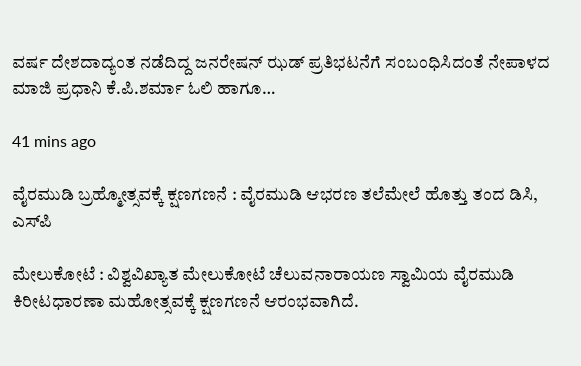ವರ್ಷ ದೇಶದಾದ್ಯಂತ ನಡೆದಿದ್ದ ಜನರೇಷನ್‌ ಝಡ್‌ ಪ್ರತಿಭಟನೆಗೆ ಸಂಬಂಧಿಸಿದಂತೆ ನೇಪಾಳದ ಮಾಜಿ ಪ್ರಧಾನಿ ಕೆ.ಪಿ.ಶರ್ಮಾ ಓಲಿ ಹಾಗೂ…

41 mins ago

ವೈರಮುಡಿ ಬ್ರಹ್ಮೋತ್ಸವಕ್ಕೆ ಕ್ಷಣಗಣನೆ : ವೈರಮುಡಿ ಆಭರಣ ತಲೆಮೇಲೆ ಹೊತ್ತು ತಂದ ಡಿಸಿ, ಎಸ್‌ಪಿ

ಮೇಲುಕೋಟೆ : ವಿಶ್ವವಿಖ್ಯಾತ ಮೇಲುಕೋಟೆ ಚೆಲುವನಾರಾಯಣ ಸ್ವಾಮಿಯ ವೈರಮುಡಿ ಕಿರೀಟಧಾರಣಾ ಮಹೋತ್ಸವಕ್ಕೆ ಕ್ಷಣಗಣನೆ ಆರಂಭವಾಗಿದೆ.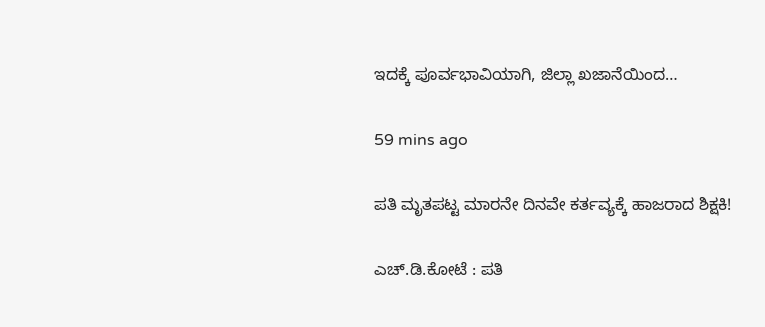ಇದಕ್ಕೆ ಪೂರ್ವಭಾವಿಯಾಗಿ, ಜಿಲ್ಲಾ ಖಜಾನೆಯಿಂದ…

59 mins ago

ಪತಿ ಮೃತಪಟ್ಟ ಮಾರನೇ ದಿನವೇ ಕರ್ತವ್ಯಕ್ಕೆ ಹಾಜರಾದ ಶಿಕ್ಷಕಿ!

ಎಚ್‌.ಡಿ.ಕೋಟೆ : ಪತಿ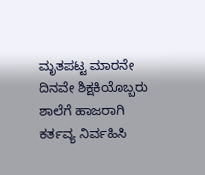ಮೃತಪಟ್ಟ ಮಾರನೇ ದಿನವೇ ಶಿಕ್ಷಕಿಯೊಬ್ಬರು ಶಾಲೆಗೆ ಹಾಜರಾಗಿ ಕರ್ತವ್ಯ ನಿರ್ವಹಿಸಿ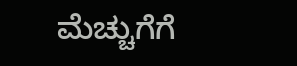ಮೆಚ್ಚುಗೆಗೆ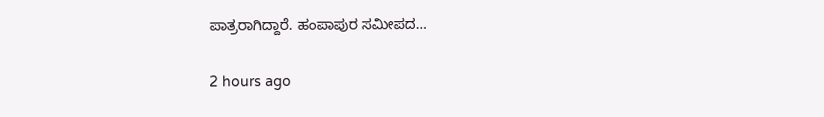ಪಾತ್ರರಾಗಿದ್ದಾರೆ. ಹಂಪಾಪುರ ಸಮೀಪದ…

2 hours ago